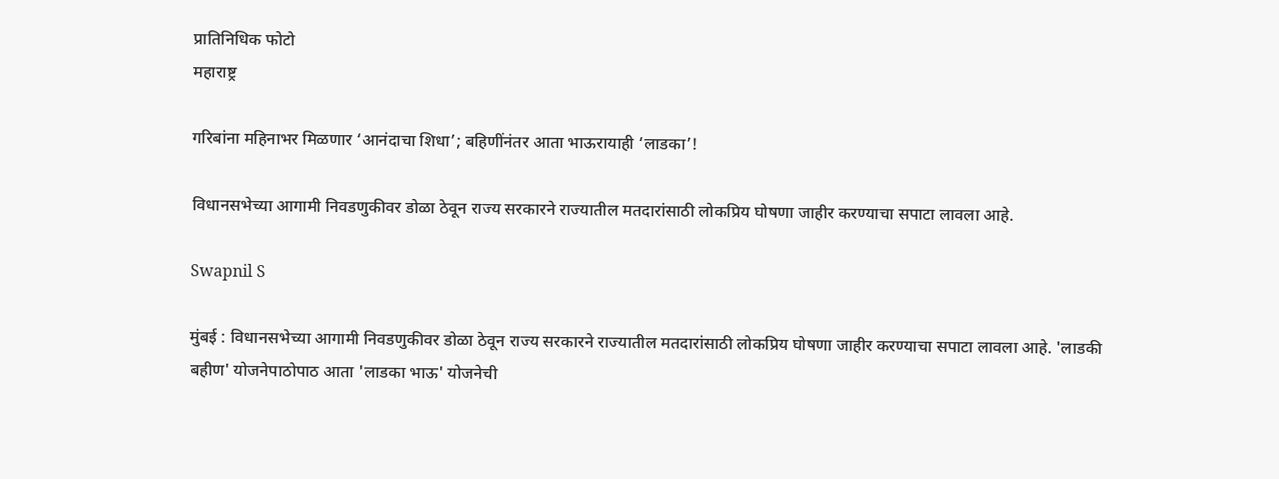प्रातिनिधिक फोटो
महाराष्ट्र

गरिबांना महिनाभर मिळणार ‘आनंदाचा शिधा’; बहिणींनंतर आता भाऊरायाही ‘लाडका’!

विधानसभेच्या आगामी निवडणुकीवर डोळा ठेवून राज्य सरकारने राज्यातील मतदारांसाठी लोकप्रिय घोषणा जाहीर करण्याचा सपाटा लावला आहे.

Swapnil S

मुंबई : विधानसभेच्या आगामी निवडणुकीवर डोळा ठेवून राज्य सरकारने राज्यातील मतदारांसाठी लोकप्रिय घोषणा जाहीर करण्याचा सपाटा लावला आहे. 'लाडकी बहीण' योजनेपाठोपाठ आता 'लाडका भाऊ' योजनेची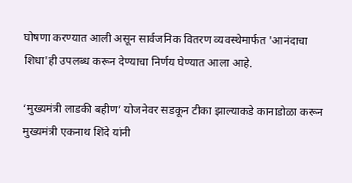घोषणा करण्यात आली असून सार्वजनिक वितरण व्यवस्थेमार्फत 'आनंदाचा शिधा'ही उपलब्ध करून देण्याचा निर्णय घेण्यात आला आहे.

‘मुख्यमंत्री लाडकी बहीण’ योजनेवर सडकून टीका झाल्याकडे कानाडोळा करून मुख्यमंत्री एकनाथ शिंदे यांनी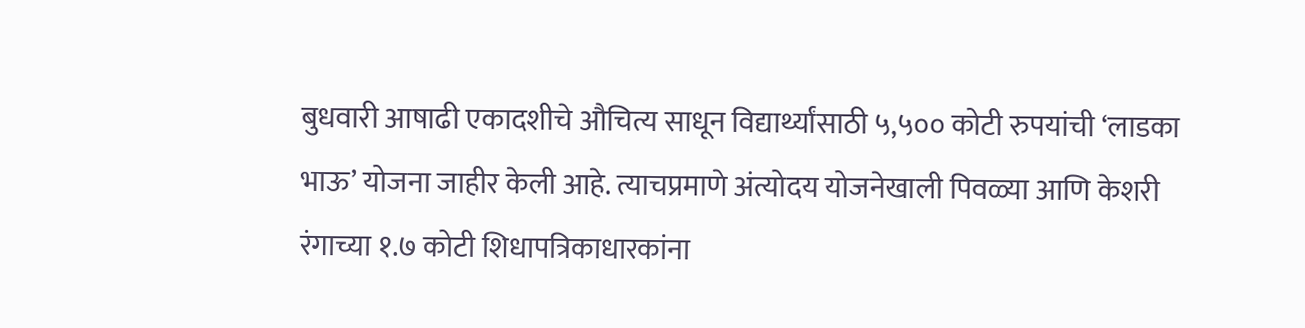बुधवारी आषाढी एकादशीचे औचित्य साधून विद्यार्थ्यांसाठी ५,५०० कोटी रुपयांची ‘लाडका भाऊ’ योजना जाहीर केली आहे. त्याचप्रमाणे अंत्योदय योजनेखाली पिवळ्या आणि केशरी रंगाच्या १.७ कोटी शिधापत्रिकाधारकांना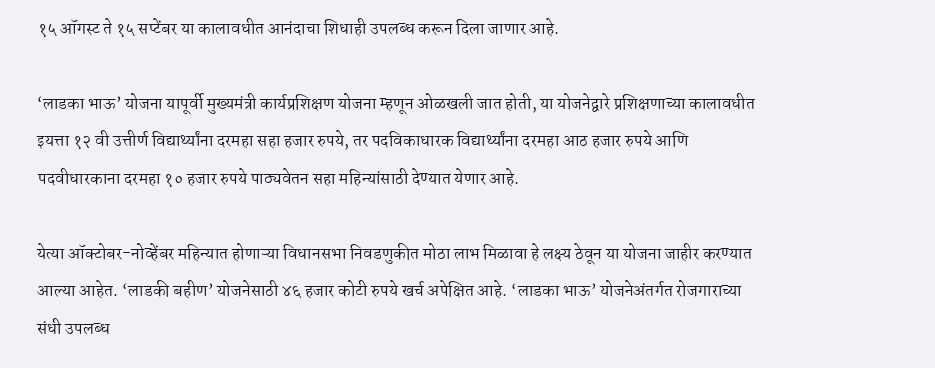१५ ऑगस्ट ते १५ सप्टेंबर या कालावधीत आनंदाचा शिधाही उपलब्ध करून दिला जाणार आहे.

‘लाडका भाऊ’ योजना यापूर्वी मुख्यमंत्री कार्यप्रशिक्षण योजना म्हणून ओळखली जात होती, या योजनेद्वारे प्रशिक्षणाच्या कालावधीत इयत्ता १२ वी उत्तीर्ण विद्यार्थ्यांना दरमहा सहा हजार रुपये, तर पदविकाधारक विद्यार्थ्यांना दरमहा आठ हजार रुपये आणि पदवीधारकाना दरमहा १० हजार रुपये पाठ्यवेतन सहा महिन्यांसाठी देण्यात येणार आहे.

येत्या ऑक्टोबर-नोव्हेंबर महिन्यात होणाऱ्या विधानसभा निवडणुकीत मोठा लाभ मिळावा हे लक्ष्य ठेवून या योजना जाहीर करण्यात आल्या आहेत. ‘लाडकी बहीण’ योजनेसाठी ४६ हजार कोटी रुपये खर्च अपेक्षित आहे. ‘लाडका भाऊ’ योजनेअंतर्गत रोजगाराच्या संधी उपलब्ध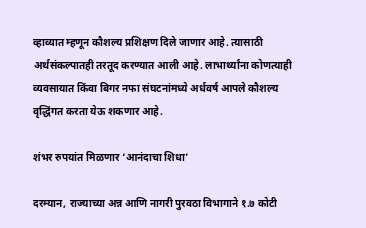व्हाव्यात म्हणून कौशल्य प्रशिक्षण दिले जाणार आहे. त्यासाठी अर्थसंकल्पातही तरतूद करण्यात आली आहे. लाभार्थ्यांना कोणत्याही व्यवसायात किंवा बिगर नफा संघटनांमध्ये अर्धवर्ष आपले कौशल्य वृद्धिंगत करता येऊ शकणार आहे.

शंभर रुपयांत मिळणार ‘आनंदाचा शिधा’

दरम्यान, राज्याच्या अन्न आणि नागरी पुरवठा विभागाने १.७ कोटी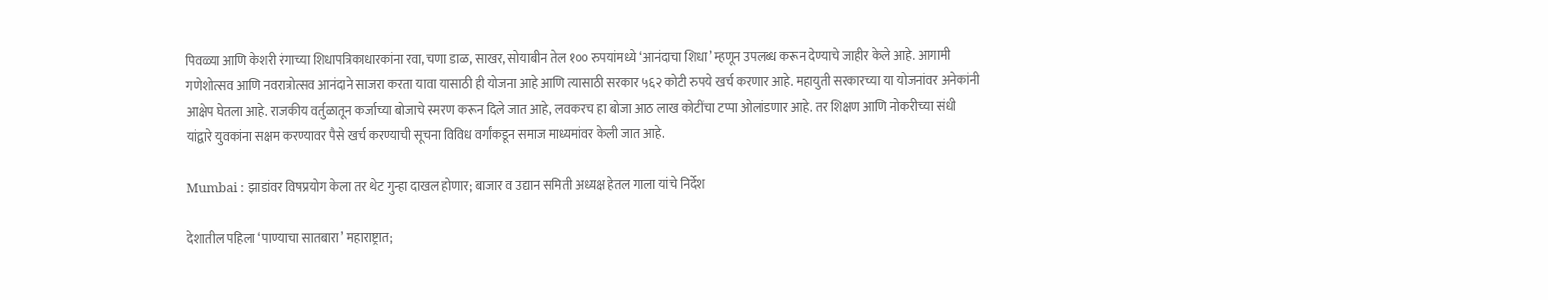पिवळ्या आणि केशरी रंगाच्या शिधापत्रिकाधारकांना रवा, चणा डाळ, साखर, सोयाबीन तेल १०० रुपयांमध्ये ‘आनंदाचा शिधा’ म्हणून उपलब्ध करून देण्याचे जाहीर केले आहे. आगामी गणेशोत्सव आणि नवरात्रोत्सव आनंदाने साजरा करता यावा यासाठी ही योजना आहे आणि त्यासाठी सरकार ५६२ कोटी रुपये खर्च करणार आहे. महायुती सरकारच्या या योजनांवर अनेकांनी आक्षेप घेतला आहे. राजकीय वर्तुळातून कर्जाच्या बोजाचे स्मरण करून दिले जात आहे, लवकरच हा बोजा आठ लाख कोटींचा टप्पा ओलांडणार आहे. तर शिक्षण आणि नोकरीच्या संधी यांद्वारे युवकांना सक्षम करण्यावर पैसे खर्च करण्याची सूचना विविध वर्गांकडून समाज माध्यमांवर केली जात आहे.

Mumbai : झाडांवर विषप्रयोग केला तर थेट गुन्हा दाखल होणार; बाजार व उद्यान समिती अध्यक्ष हेतल गाला यांचे निर्देश

देशातील पहिला ‘पाण्याचा सातबारा’ महाराष्ट्रात;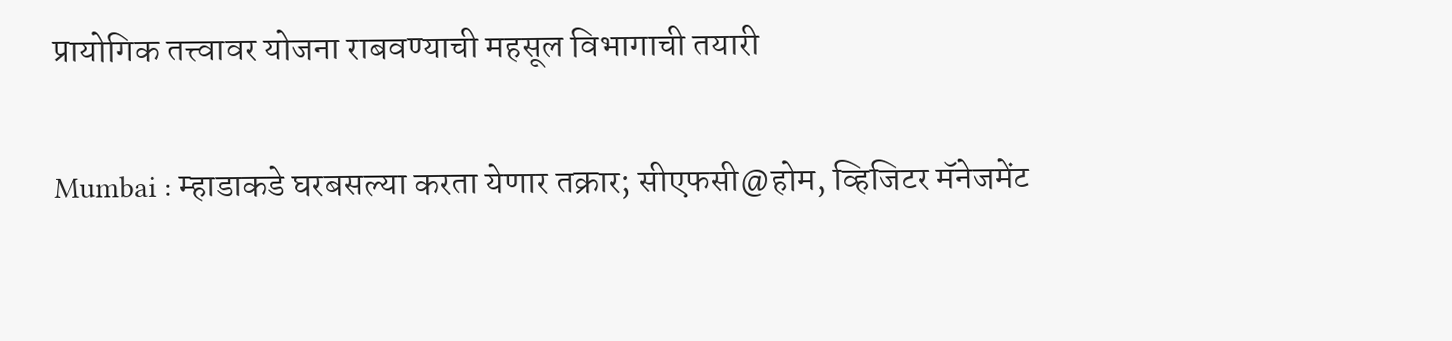प्रायोगिक तत्त्वावर योजना राबवण्याची महसूल विभागाची तयारी

Mumbai : म्हाडाकडे घरबसल्या करता येणार तक्रार; सीएफसी@होम, व्हिजिटर मॅनेजमेंट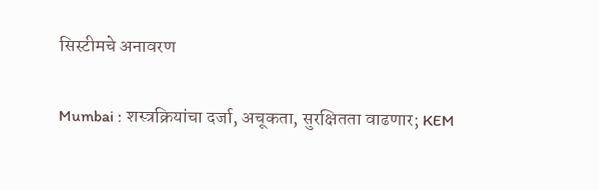सिस्टीमचे अनावरण

Mumbai : शस्त्रक्रियांचा दर्जा, अचूकता, सुरक्षितता वाढणार; KEM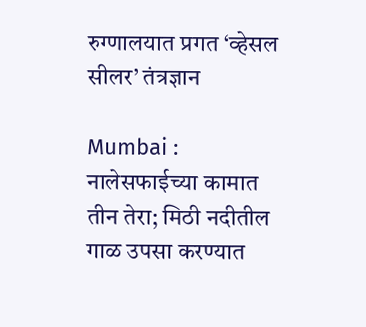रुग्णालयात प्रगत ‘व्हेसल सीलर’ तंत्रज्ञान

Mumbai : नालेसफाईच्या कामात तीन तेरा; मिठी नदीतील गाळ उपसा करण्यात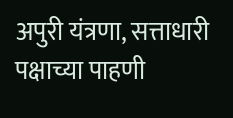अपुरी यंत्रणा, सत्ताधारी पक्षाच्या पाहणी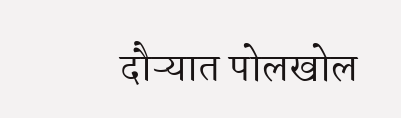दौऱ्यात पोलखोल